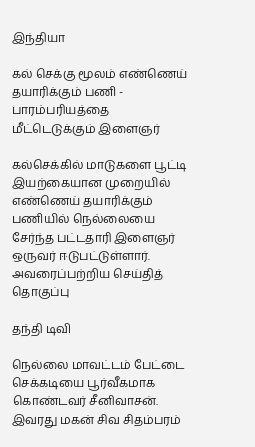இந்தியா

கல் செக்கு மூலம் எண்ணெய் தயாரிக்கும் பணி - பாரம்பரியத்தை மீட்டெடுக்கும் இளைஞர்

கல்செக்கில் மாடுகளை பூட்டி இயற்கையான முறையில் எண்ணெய் தயாரிக்கும் பணியில் நெல்லையை சேர்ந்த பட்டதாரி இளைஞர் ஒருவர் ஈடுபட்டுள்ளார். அவரைப்பற்றிய செய்தித் தொகுப்பு

தந்தி டிவி

நெல்லை மாவட்டம் பேட்டை செக்கடியை பூர்வீகமாக கொண்டவர் சீனிவாசன். இவரது மகன் சிவ சிதம்பரம்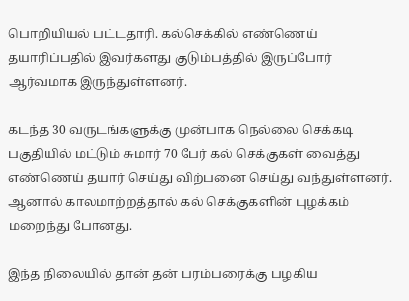பொறியியல் பட்டதாரி. கல்செக்கில் எண்ணெய் தயாரிப்பதில் இவர்களது குடும்பத்தில் இருப்போர் ஆர்வமாக இருந்துள்ளனர்.

கடந்த 30 வருடங்களுக்கு முன்பாக நெல்லை செக்கடி பகுதியில் மட்டும் சுமார் 70 பேர் கல் செக்குகள் வைத்து எண்ணெய் தயார் செய்து விற்பனை செய்து வந்துள்ளனர். ஆனால் காலமாற்றத்தால் கல் செக்குகளின் புழக்கம் மறைந்து போனது.

இந்த நிலையில் தான் தன் பரம்பரைக்கு பழகிய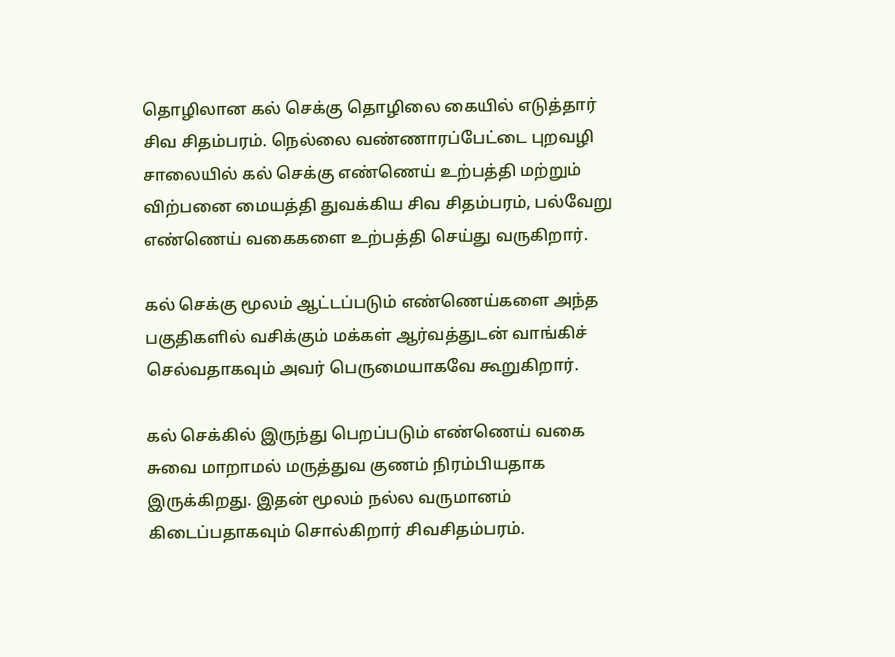தொழிலான கல் செக்கு தொழிலை கையில் எடுத்தார் சிவ சிதம்பரம். நெல்லை வண்ணாரப்பேட்டை புறவழி சாலையில் கல் செக்கு எண்ணெய் உற்பத்தி மற்றும் விற்பனை மையத்தி துவக்கிய சிவ சிதம்பரம், பல்வேறு எண்ணெய் வகைகளை உற்பத்தி செய்து வருகிறார்.

கல் செக்கு மூலம் ஆட்டப்படும் எண்ணெய்களை அந்த பகுதிகளில் வசிக்கும் மக்கள் ஆர்வத்துடன் வாங்கிச் செல்வதாகவும் அவர் பெருமையாகவே கூறுகிறார்.

கல் செக்கில் இருந்து பெறப்படும் எண்ணெய் வகை சுவை மாறாமல் மருத்துவ குணம் நிரம்பியதாக இருக்கிறது. இதன் மூலம் நல்ல வருமானம் கிடைப்பதாகவும் சொல்கிறார் சிவசிதம்பரம்.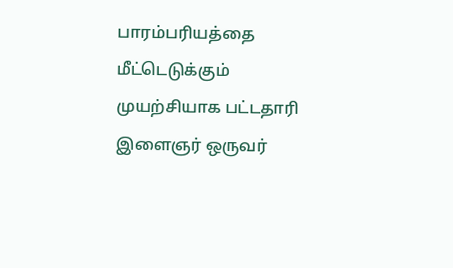பாரம்பரியத்தை மீட்டெடுக்கும் முயற்சியாக பட்டதாரி இளைஞர் ஒருவர்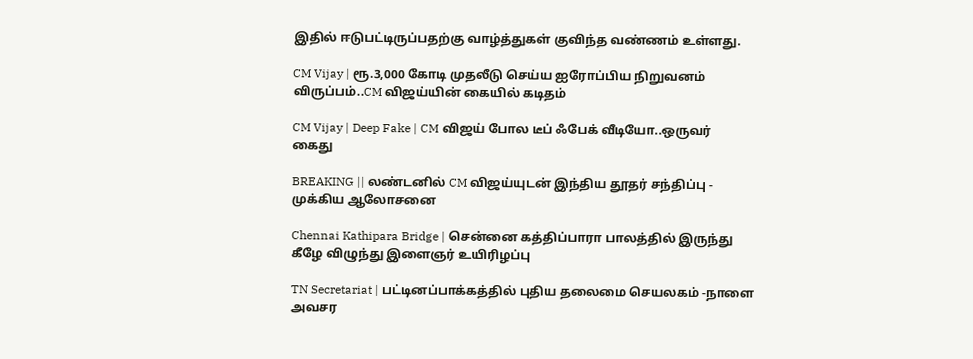இதில் ஈடுபட்டிருப்பதற்கு வாழ்த்துகள் குவிந்த வண்ணம் உள்ளது.

CM Vijay | ரூ.3,000 கோடி முதலீடு செய்ய ஐரோப்பிய நிறுவனம் விருப்பம்..CM விஜய்யின் கையில் கடிதம்

CM Vijay | Deep Fake | CM விஜய் போல டீப் ஃபேக் வீடியோ..ஒருவர் கைது

BREAKING || லண்டனில் CM விஜய்யுடன் இந்திய தூதர் சந்திப்பு - முக்கிய ஆலோசனை

Chennai Kathipara Bridge | சென்னை கத்திப்பாரா பாலத்தில் இருந்து கீழே விழுந்து இளைஞர் உயிரிழப்பு

TN Secretariat | பட்டினப்பாக்கத்தில் புதிய தலைமை செயலகம் -நாளை அவசர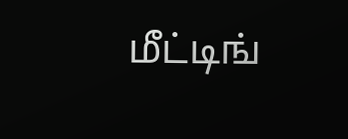மீட்டிங்